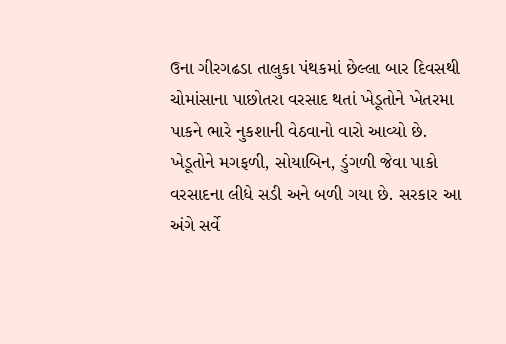ઉના ગીરગઢડા તાલુકા પંથકમાં છેલ્લા બાર દિવસથી ચોમાંસાના પાછોતરા વરસાદ થતાં ખેડૂતોને ખેતરમા પાકને ભારે નુકશાની વેઠવાનો વારો આવ્યો છે. ખેડૂતોને મગફળી, સોયાબિન, ડુંગળી જેવા પાકો વરસાદના લીધે સડી અને બળી ગયા છે. સરકાર આ અંગે સર્વે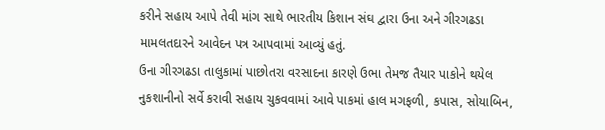કરીને સહાય આપે તેવી માંગ સાથે ભારતીય કિશાન સંઘ દ્વારા ઉના અને ગીરગઢડા મામલતદારને આવેદન પત્ર આપવામાં આવ્યું હતું.
ઉના ગીરગઢડા તાલુકામાં પાછોતરા વરસાદના કારણે ઉભા તેમજ તૈયાર પાકોને થયેલ નુકશાનીનો સર્વે કરાવી સહાય ચુકવવામાં આવે પાકમાં હાલ મગફળી, કપાસ, સોયાબિન,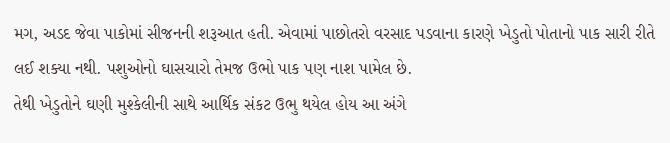મગ, અડદ જેવા પાકોમાં સીજનની શરૂઆત હતી. એવામાં પાછોતરો વરસાદ પડવાના કારણે ખેડુતો પોતાનો પાક સારી રીતે લઈ શક્યા નથી. પશુઓનો ઘાસચારો તેમજ ઉભો પાક પણ નાશ પામેલ છે.
તેથી ખેડુતોને ઘણી મુશ્કેલીની સાથે આર્થિક સંકટ ઉભુ થયેલ હોય આ અંગે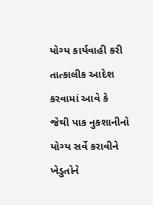યોગ્ય કાર્યવાહી કરી તાત્કાલીક આદેશ કરવામાં આવે કે જેથી પાક નુકશાનીનો યોગ્ય સર્વે કરાવીને ખેડુતોને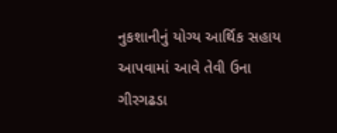નુકશાનીનું યોગ્ય આર્થિક સહાય આપવામાં આવે તેવી ઉના ગીરગઢડા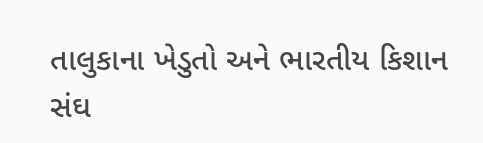તાલુકાના ખેડુતો અને ભારતીય કિશાન સંઘ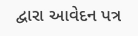દ્વારા આવેદન પત્ર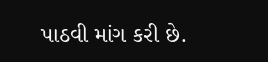પાઠવી માંગ કરી છે.